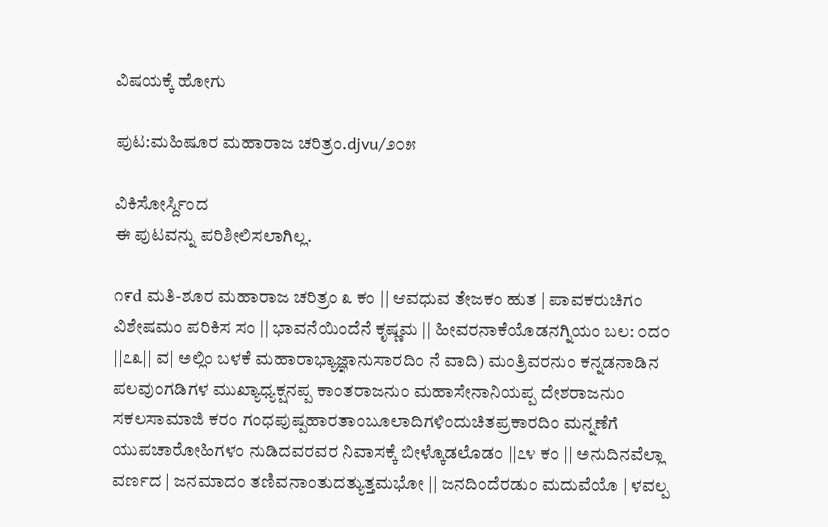ವಿಷಯಕ್ಕೆ ಹೋಗು

ಪುಟ:ಮಹಿಷೂರ ಮಹಾರಾಜ ಚರಿತ್ರಂ.djvu/೨೦೫

ವಿಕಿಸೋರ್ಸ್ದಿಂದ
ಈ ಪುಟವನ್ನು ಪರಿಶೀಲಿಸಲಾಗಿಲ್ಲ.

೧೯d ಮತಿ-ಶೂರ ಮಹಾರಾಜ ಚರಿತ್ರಂ ೩ ಕಂ || ಆವಧುವ ತೇಜಕಂ ಹುತ | ಪಾವಕರುಚಿಗಂ ವಿಶೇಷಮಂ ಪರಿಕಿಸ ಸಂ || ಭಾವನೆಯಿಂದೆನೆ ಕೃಷ್ಣಮ || ಹೀವರನಾಕೆಯೊಡನಗ್ನಿಯಂ ಬಲ: ೦ದ೦ ||೭೩|| ವ| ಅಲ್ಲಿಂ ಬಳಕೆ ಮಹಾರಾಭ್ಯಾಜ್ಞಾನುಸಾರದಿಂ ನೆ ವಾದಿ) ಮಂತ್ರಿವರನುಂ ಕನ್ನಡನಾಡಿನ ಪಲವುಂಗಡಿಗಳ ಮುಖ್ಯಾಧ್ಯಕ್ಷನಪ್ಪ ಕಾಂತರಾಜನುಂ ಮಹಾಸೇನಾನಿಯಪ್ಪ ದೇಶರಾಜನುಂ ಸಕಲಸಾಮಾಜಿ ಕರಂ ಗಂಧಪುಷ್ಪಹಾರತಾಂಬೂಲಾದಿಗಳಿಂದುಚಿತಪ್ರಕಾರದಿಂ ಮನ್ನಣೆಗೆ ಯುಪಚಾರೋಹಿಗಳಂ ನುಡಿದವರವರ ನಿವಾಸಕ್ಕೆ ಬೀಳ್ಕೊಡಲೊಡಂ ||೭೪ ಕಂ || ಅನುದಿನವೆಲ್ಲಾ ವರ್ಣದ | ಜನಮಾದಂ ತಣಿವನಾಂತುದತ್ಯುತ್ತಮಭೋ || ಜನದಿಂದೆರಡುಂ ಮದುವೆಯೊ | ಳವಲ್ಪ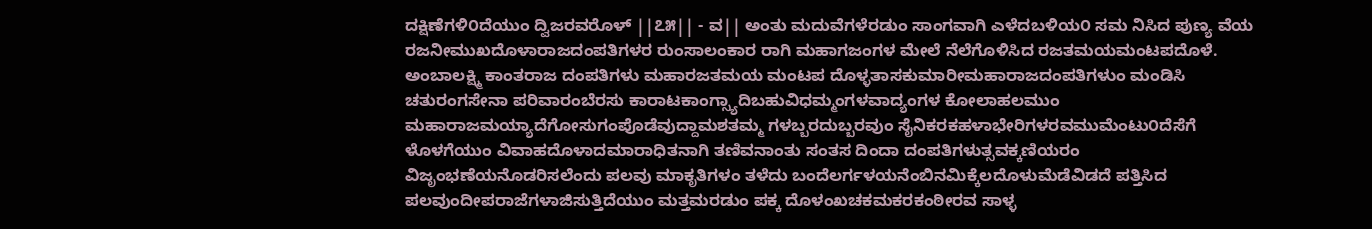ದಕ್ಷಿಣೆಗಳಿ೦ದೆಯುಂ ದ್ವಿಜರವರೊಳ್ ||೭೫|| - ವ|| ಅಂತು ಮದುವೆಗಳೆರಡುಂ ಸಾಂಗವಾಗಿ ಎಳೆದಬಳಿಯ೦ ಸಮ ನಿಸಿದ ಪುಣ್ಯ ವೆಯ ರಜನೀಮುಖದೊಳಾರಾಜದಂಪತಿಗಳರ ರುಂಸಾಲಂಕಾರ ರಾಗಿ ಮಹಾಗಜಂಗಳ ಮೇಲೆ ನೆಲೆಗೊಳಿಸಿದ ರಜತಮಯಮಂಟಪದೊಳೆ. ಅಂಬಾಲಕ್ಷ್ಮಿ ಕಾಂತರಾಜ ದಂಪತಿಗಳು ಮಹಾರಜತಮಯ ಮಂಟಪ ದೊಳ್ಳತಾಸಕುಮಾರೀಮಹಾರಾಜದಂಪತಿಗಳುಂ ಮಂಡಿಸಿ ಚತುರಂಗಸೇನಾ ಪರಿವಾರಂಬೆರಸು ಕಾರಾಟಕಾಂಗ್ಸ್ಯಾದಿಬಹುವಿಧಮ್ಮಂಗಳವಾದ್ಯಂಗಳ ಕೋಲಾಹಲಮುಂ ಮಹಾರಾಜಮಯ್ಯಾದೆಗೋಸುಗಂಪೊಡೆವುದ್ದಾಮಶತಮ್ಮ ಗಳಬ್ಬರದುಬ್ಬರವುಂ ಸೈನಿಕರಕಹಳಾಭೇರಿಗಳರವಮುಮೆಂಟು೦ದೆಸೆಗೆ ಳೊಳಗೆಯುಂ ವಿವಾಹದೊಳಾದಮಾರಾಧಿತನಾಗಿ ತಣಿವನಾಂತು ಸಂತಸ ದಿಂದಾ ದಂಪತಿಗಳುತ್ಸವಕ್ಕಣಿಯರಂ ವಿಜೃಂಭಣೆಯನೊಡರಿಸಲೆಂದು ಪಲವು ಮಾಕೃತಿಗಳಂ ತಳೆದು ಬಂದೆಲರ್ಗಳಯನೆಂಬಿನಮಿಕ್ಕೆಲದೊಳುಮೆಡೆವಿಡದೆ ಪತ್ತಿಸಿದ ಪಲವುಂದೀಪರಾಜೆಗಳಾಜಿಸುತ್ತಿದೆಯುಂ ಮತ್ತಮರಡುಂ ಪಕ್ಕ ದೊಳಂಖಚಕಮಕರಕಂಠೀರವ ಸಾಳ್ಳ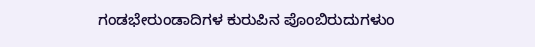ಗಂಡಭೇರುಂಡಾದಿಗಳ ಕುರುಪಿನ ಪೊಂಬಿರುದುಗಳುಂ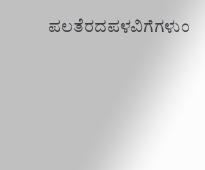ಪಲತೆರದಪಳವಿಗೆಗಳುಂ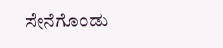ಸೇನೆಗೊಂಡು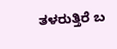ತಳರುತ್ತಿರೆ ಬ